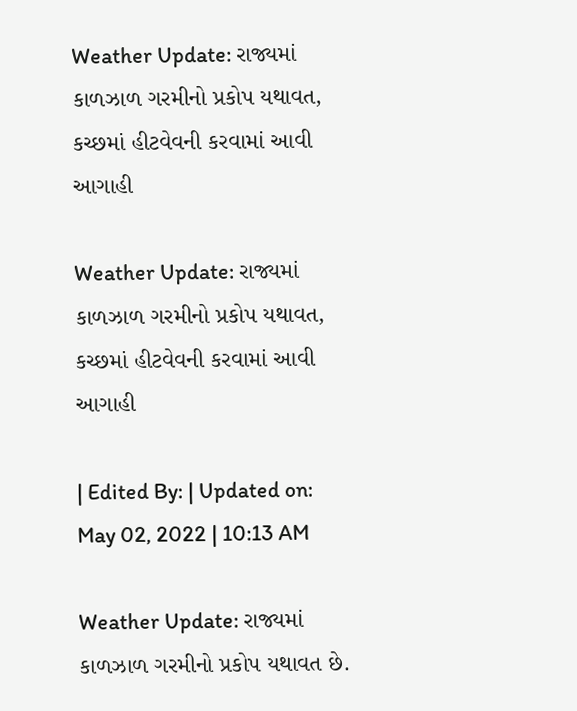Weather Update: રાજ્યમાં કાળઝાળ ગરમીનો પ્રકોપ યથાવત, કચ્છમાં હીટવેવની કરવામાં આવી આગાહી

Weather Update: રાજ્યમાં કાળઝાળ ગરમીનો પ્રકોપ યથાવત, કચ્છમાં હીટવેવની કરવામાં આવી આગાહી

| Edited By: | Updated on: May 02, 2022 | 10:13 AM

Weather Update: રાજ્યમાં કાળઝાળ ગરમીનો પ્રકોપ યથાવત છે.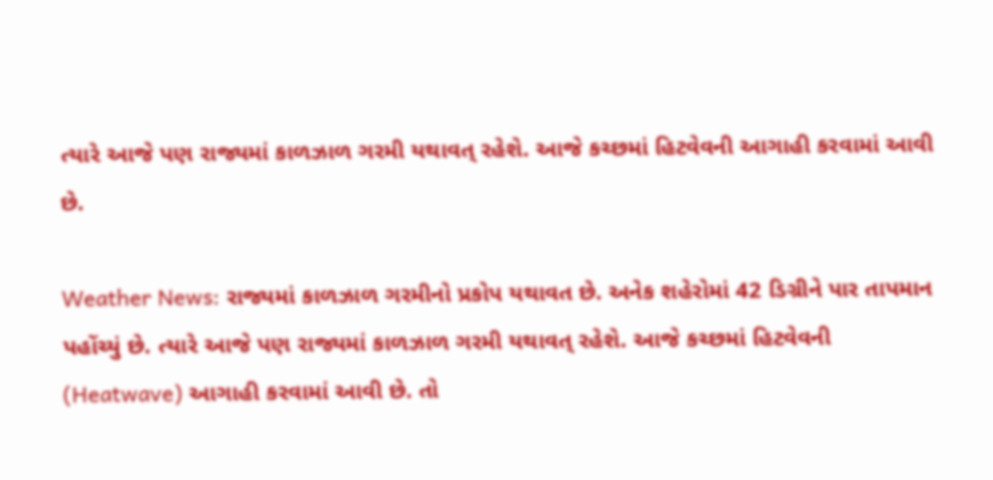ત્યારે આજે પણ રાજ્યમાં કાળઝાળ ગરમી યથાવત્ રહેશે. આજે કચ્છમાં હિટવેવની આગાહી કરવામાં આવી છે.

Weather News: રાજ્યમાં કાળઝાળ ગરમીનો પ્રકોપ યથાવત છે. અનેક શહેરોમાં 42 ડિગ્રીને પાર તાપમાન પહોંચ્યું છે. ત્યારે આજે પણ રાજ્યમાં કાળઝાળ ગરમી યથાવત્ રહેશે. આજે કચ્છમાં હિટવેવની (Heatwave) આગાહી કરવામાં આવી છે. તો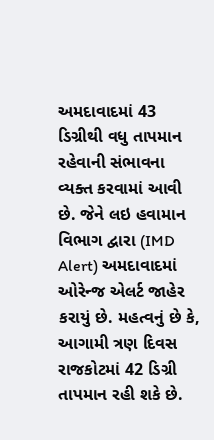અમદાવાદમાં 43 ડિગ્રીથી વધુ તાપમાન રહેવાની સંભાવના વ્યક્ત કરવામાં આવી છે. જેને લઇ હવામાન વિભાગ દ્વારા (IMD Alert) અમદાવાદમાં ઓરેન્જ એલર્ટ જાહેર કરાયું છે. મહત્વનું છે કે, આગામી ત્રણ દિવસ રાજકોટમાં 42 ડિગ્રી તાપમાન રહી શકે છે.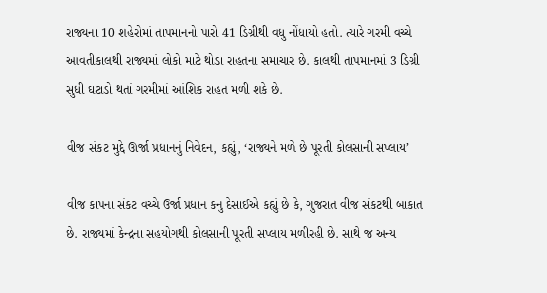રાજ્યના 10 શહેરોમાં તાપમાનનો પારો 41 ડિગ્રીથી વધુ નોંધાયો હતો. ત્યારે ગરમી વચ્ચે આવતીકાલથી રાજ્યમાં લોકો માટે થોડા રાહતના સમાચાર છે. કાલથી તાપમાનમાં 3 ડિગ્રી સુધી ઘટાડો થતાં ગરમીમાં આંશિક રાહત મળી શકે છે.

વીજ સંકટ મુદ્દે ઊર્જા પ્રધાનનું નિવેદન, કહ્યું, ‘રાજ્યને મળે છે પૂરતી કોલસાની સપ્લાય’

વીજ કાપના સંકટ વચ્ચે ઉર્જા પ્રધાન કનુ દેસાઈએ કહ્યું છે કે, ગુજરાત વીજ સંકટથી બાકાત છે. રાજ્યમાં કેન્દ્રના સહયોગથી કોલસાની પૂરતી સપ્લાય મળીરહી છે. સાથે જ અન્ય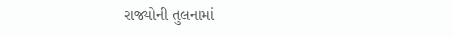રાજ્યોની તુલનામાં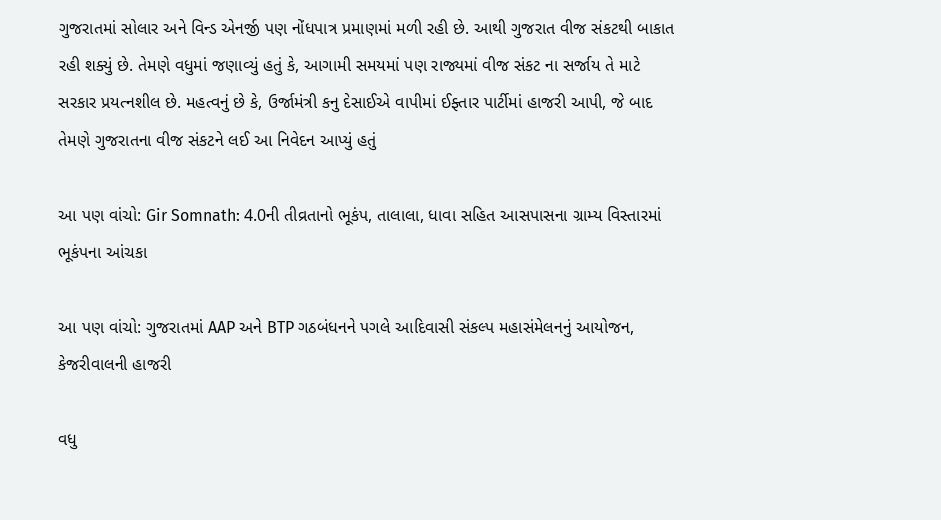ગુજરાતમાં સોલાર અને વિન્ડ એનર્જી પણ નોંધપાત્ર પ્રમાણમાં મળી રહી છે. આથી ગુજરાત વીજ સંકટથી બાકાત રહી શક્યું છે. તેમણે વધુમાં જણાવ્યું હતું કે, આગામી સમયમાં પણ રાજ્યમાં વીજ સંકટ ના સર્જાય તે માટે સરકાર પ્રયત્નશીલ છે. મહત્વનું છે કે, ઉર્જામંત્રી કનુ દેસાઈએ વાપીમાં ઈફ્તાર પાર્ટીમાં હાજરી આપી, જે બાદ તેમણે ગુજરાતના વીજ સંકટને લઈ આ નિવેદન આપ્યું હતું

આ પણ વાંચો: Gir Somnath: 4.0ની તીવ્રતાનો ભૂકંપ, તાલાલા, ધાવા સહિત આસપાસના ગ્રામ્ય વિસ્તારમાં ભૂકંપના આંચકા

આ પણ વાંચો: ગુજરાતમાં AAP અને BTP ગઠબંધનને પગલે આદિવાસી સંકલ્પ મહાસંમેલનનું આયોજન, કેજરીવાલની હાજરી

વધુ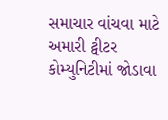સમાચાર વાંચવા માટે અમારી ટ્વીટર કોમ્યુનિટીમાં જોડાવા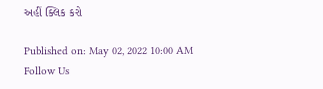અહીં ક્લિક કરો

Published on: May 02, 2022 10:00 AM
Follow Us